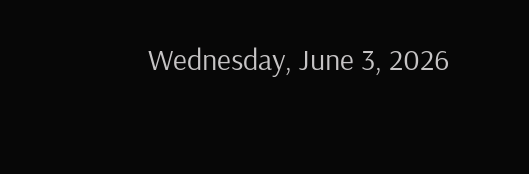Wednesday, June 3, 2026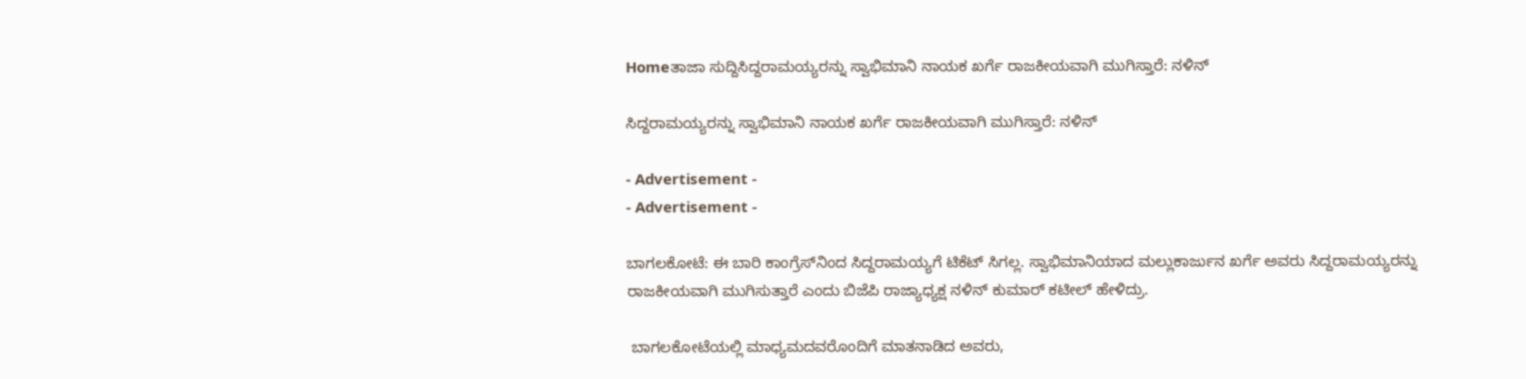Homeತಾಜಾ ಸುದ್ದಿಸಿದ್ದರಾಮಯ್ಯರನ್ನು ಸ್ವಾಭಿಮಾನಿ ನಾಯಕ ಖರ್ಗೆ ರಾಜಕೀಯವಾಗಿ ಮುಗಿಸ್ತಾರೆ: ನಳಿನ್

ಸಿದ್ದರಾಮಯ್ಯರನ್ನು ಸ್ವಾಭಿಮಾನಿ ನಾಯಕ ಖರ್ಗೆ ರಾಜಕೀಯವಾಗಿ ಮುಗಿಸ್ತಾರೆ: ನಳಿನ್

- Advertisement -
- Advertisement -

ಬಾಗಲಕೋಟೆ: ಈ ಬಾರಿ ಕಾಂಗ್ರೆಸ್‌ನಿಂದ ಸಿದ್ದರಾಮಯ್ಯಗೆ ಟಿಕೆಟ್‌ ಸಿಗಲ್ಲ. ಸ್ವಾಭಿಮಾನಿಯಾದ ಮಲ್ಲುಕಾರ್ಜುನ ಖರ್ಗೆ ಅವರು ಸಿದ್ದರಾಮಯ್ಯರನ್ನು ರಾಜಕೀಯವಾಗಿ ಮುಗಿಸುತ್ತಾರೆ ಎಂದು ಬಿಜೆಪಿ ರಾಜ್ಯಾಧ್ಯಕ್ಷ ನಳಿನ್‌ ಕುಮಾರ್‌ ಕಟೀಲ್‌ ಹೇಳಿದ್ರು.

 ಬಾಗಲಕೋಟೆಯಲ್ಲಿ ಮಾಧ್ಯಮದವರೊಂದಿಗೆ ಮಾತನಾಡಿದ ಅವರು,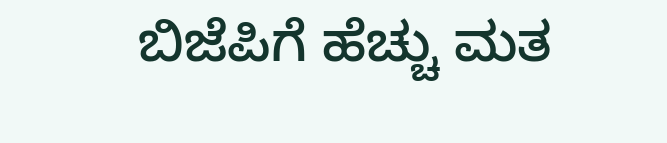ಬಿಜೆಪಿಗೆ ಹೆಚ್ಚು ಮತ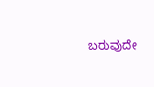ಬರುವುದೇ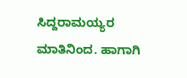ಸಿದ್ದರಾಮಯ್ಯರ ಮಾತಿನಿಂದ. ಹಾಗಾಗಿ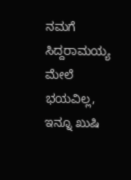ನಮಗೆ ಸಿದ್ದರಾಮಯ್ಯ ಮೇಲೆ ಭಯವಿಲ್ಲ, ಇನ್ನೂ ಖುಷಿ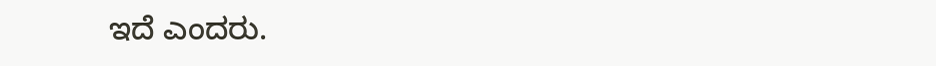ಇದೆ ಎಂದರು.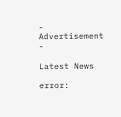- Advertisement -

Latest News

error: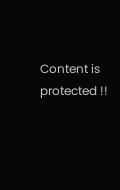Content is protected !!